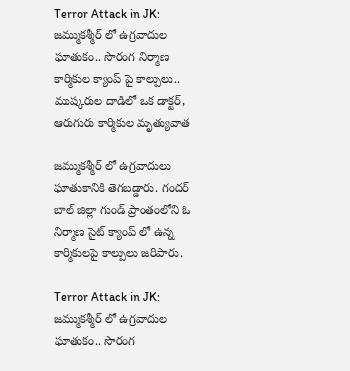Terror Attack in JK: జమ్ముకశ్మీర్‌ లో ఉగ్రవాదుల ఘాతుకం.. సొరంగ నిర్మాణ కార్మికుల క్యాంప్‌ పై కాల్పులు.. ముష్కరుల దాడిలో ఒక డాక్టర్, ఆరుగురు కార్మికుల మృత్యువాత

జమ్ముకశ్మీర్‌ లో ఉగ్రవాదులు ఘాతుకానికి తెగబడ్డారు. గందర్‌ బాల్‌ జిల్లా గుండ్ ప్రాంతంలోని ఓ నిర్మాణ సైట్‌ క్యాంప్ లో ఉన్న కార్మికులపై కాల్పులు జరిపారు.

Terror Attack in JK: జమ్ముకశ్మీర్‌ లో ఉగ్రవాదుల ఘాతుకం.. సొరంగ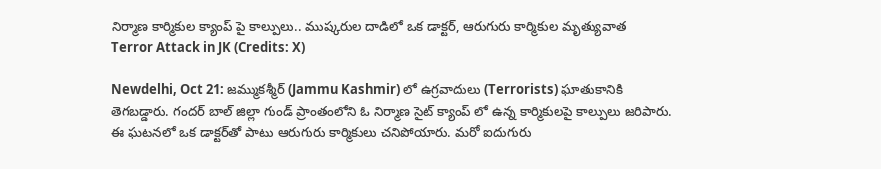నిర్మాణ కార్మికుల క్యాంప్‌ పై కాల్పులు.. ముష్కరుల దాడిలో ఒక డాక్టర్, ఆరుగురు కార్మికుల మృత్యువాత
Terror Attack in JK (Credits: X)

Newdelhi, Oct 21: జమ్ముకశ్మీర్‌ (Jammu Kashmir) లో ఉగ్రవాదులు (Terrorists) ఘాతుకానికి తెగబడ్డారు. గందర్‌ బాల్‌ జిల్లా గుండ్ ప్రాంతంలోని ఓ నిర్మాణ సైట్‌ క్యాంప్ లో ఉన్న కార్మికులపై కాల్పులు జరిపారు. ఈ ఘటనలో ఒక డాక్టర్‌తో పాటు ఆరుగురు కార్మికులు చనిపోయారు. మరో ఐదుగురు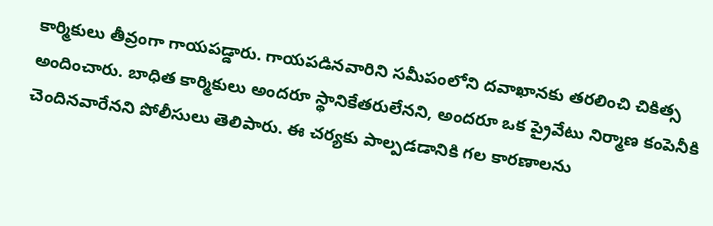కార్మికులు తీవ్రంగా గాయపడ్డారు. గాయపడినవారిని సమీపంలోని దవాఖానకు తరలించి చికిత్స అందించారు. బాధిత కార్మికులు అందరూ స్థానికేతరులేనని, అందరూ ఒక ప్రైవేటు నిర్మాణ కంపెనీకి చెందినవారేనని పోలీసులు తెలిపారు. ఈ చర్యకు పాల్పడడానికి గల కారణాలను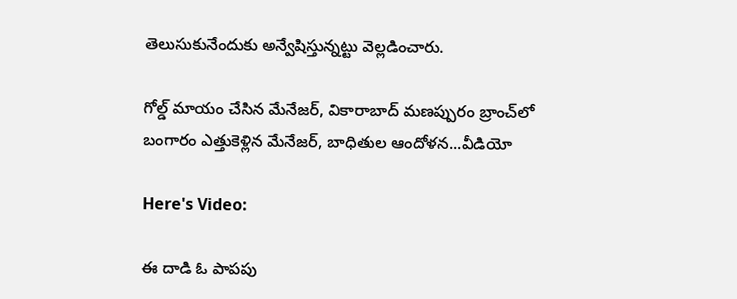తెలుసుకునేందుకు అన్వేషిస్తున్నట్టు వెల్లడించారు.

గోల్డ్ మాయం చేసిన మేనేజర్, వికారాబాద్ మణప్పురం బ్రాంచ్‌లో బంగారం ఎత్తుకెళ్లిన మేనేజర్, బాధితుల ఆందోళన...వీడియో

Here's Video:

ఈ దాడి ఓ పాపపు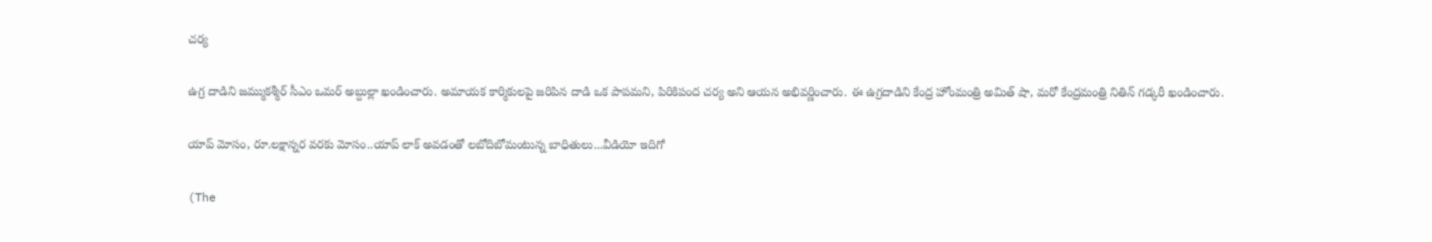చర్య

ఉగ్ర దాడిని జమ్ముకశ్మీర్ సీఎం ఒమర్ అబ్దుల్లా ఖండించారు. అమాయక కార్మికులపై జరిపిన దాడి ఒక పాపమని, పిరికిపంద చర్య అని ఆయన అభివర్ణించారు. ఈ ఉగ్రదాడిని కేంద్ర హోంమంత్రి అమిత్ షా, మరో కేంద్రమంత్రి నితిన్ గడ్కరీ ఖండించారు.

యాప్ మోసం, రూ.లక్షాన్నర వరకు మోసం..యాప్ లాక్ అవడంతో లబోదిబోమంటున్న బాధితులు...వీడియో ఇదిగో

(The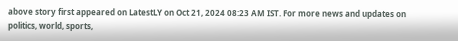above story first appeared on LatestLY on Oct 21, 2024 08:23 AM IST. For more news and updates on politics, world, sports,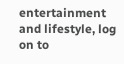entertainment and lifestyle, log on to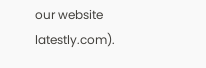our website latestly.com).